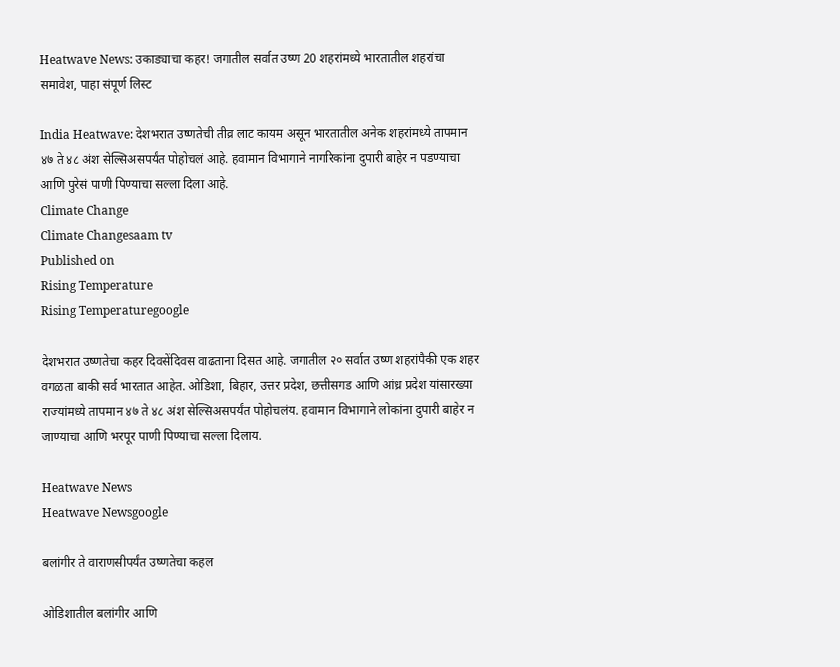Heatwave News: उकाड्याचा कहर! जगातील सर्वात उष्ण 20 शहरांमध्ये भारतातील शहरांचा समावेश, पाहा संपूर्ण लिस्ट

India Heatwave: देशभरात उष्णतेची तीव्र लाट कायम असून भारतातील अनेक शहरांमध्ये तापमान ४७ ते ४८ अंश सेल्सिअसपर्यंत पोहोचलं आहे. हवामान विभागाने नागरिकांना दुपारी बाहेर न पडण्याचा आणि पुरेसं पाणी पिण्याचा सल्ला दिला आहे.
Climate Change
Climate Changesaam tv
Published on
Rising Temperature
Rising Temperaturegoogle

देशभरात उष्णतेचा कहर दिवसेंदिवस वाढताना दिसत आहे. जगातील २० सर्वात उष्ण शहरांपैकी एक शहर वगळता बाकी सर्व भारतात आहेत. ओडिशा, बिहार, उत्तर प्रदेश, छत्तीसगड आणि आंध्र प्रदेश यांसारख्या राज्यांमध्ये तापमान ४७ ते ४८ अंश सेल्सिअसपर्यंत पोहोचलंय. हवामान विभागाने लोकांना दुपारी बाहेर न जाण्याचा आणि भरपूर पाणी पिण्याचा सल्ला दिलाय.

Heatwave News
Heatwave Newsgoogle

बलांगीर ते वाराणसीपर्यंत उष्णतेचा कहल

ओडिशातील बलांगीर आणि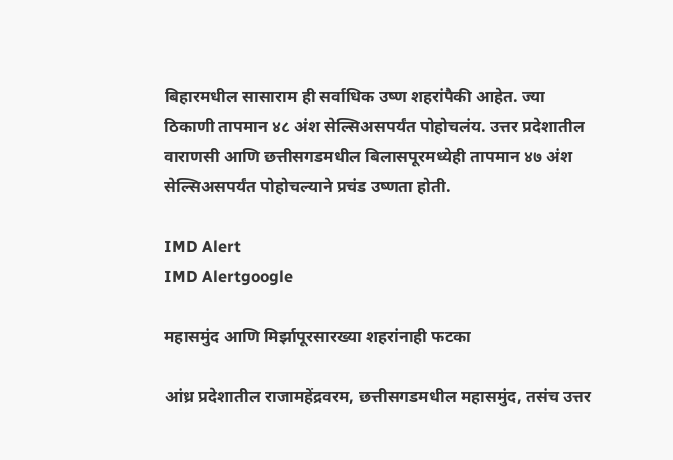बिहारमधील सासाराम ही सर्वाधिक उष्ण शहरांपैकी आहेत. ज्या ठिकाणी तापमान ४८ अंश सेल्सिअसपर्यंत पोहोचलंय. उत्तर प्रदेशातील वाराणसी आणि छत्तीसगडमधील बिलासपूरमध्येही तापमान ४७ अंश सेल्सिअसपर्यंत पोहोचल्याने प्रचंड उष्णता होती.

IMD Alert
IMD Alertgoogle

महासमुंद आणि मिर्झापूरसारख्या शहरांनाही फटका

आंध्र प्रदेशातील राजामहेंद्रवरम, छत्तीसगडमधील महासमुंद, तसंच उत्तर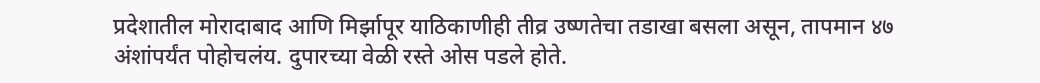प्रदेशातील मोरादाबाद आणि मिर्झापूर याठिकाणीही तीव्र उष्णतेचा तडाखा बसला असून, तापमान ४७ अंशांपर्यंत पोहोचलंय. दुपारच्या वेळी रस्ते ओस पडले होते.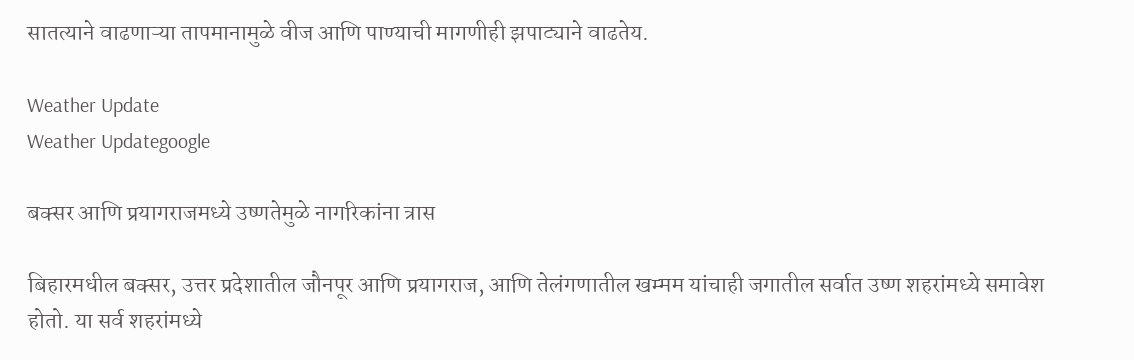सातत्याने वाढणाऱ्या तापमानामुळे वीज आणि पाण्याची मागणीही झपाट्याने वाढतेय.

Weather Update
Weather Updategoogle

बक्सर आणि प्रयागराजमध्ये उष्णतेमुळे नागरिकांना त्रास

बिहारमधील बक्सर, उत्तर प्रदेशातील जौनपूर आणि प्रयागराज, आणि तेलंगणातील खम्मम यांचाही जगातील सर्वात उष्ण शहरांमध्ये समावेश होतो. या सर्व शहरांमध्ये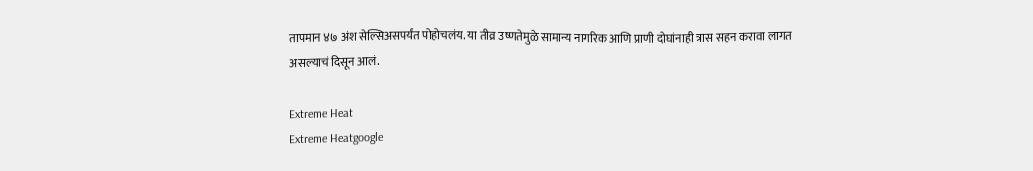तापमान ४७ अंश सेल्सिअसपर्यंत पोहोचलंय. या तीव्र उष्णतेमुळे सामान्य नागरिक आणि प्राणी दोघांनाही त्रास सहन करावा लागत असल्याचं दिसून आलं.

Extreme Heat
Extreme Heatgoogle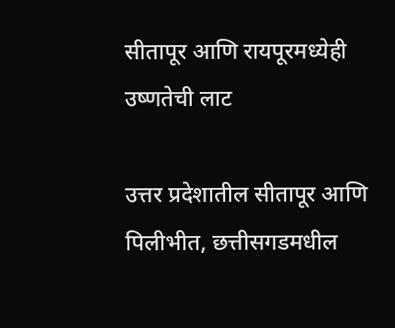सीतापूर आणि रायपूरमध्येही उष्णतेची लाट

उत्तर प्रदेशातील सीतापूर आणि पिलीभीत, छत्तीसगडमधील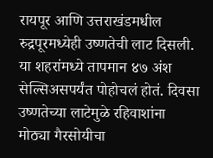रायपूर आणि उत्तराखंडमधील रुद्रपूरमध्येही उष्णतेची लाट दिसली. या शहरांमध्ये तापमान ४७ अंश सेल्सिअसपर्यंत पोहोचलं होतं. दिवसा उष्णतेच्या लाटेमुळे रहिवाशांना मोठ्या गैरसोयीचा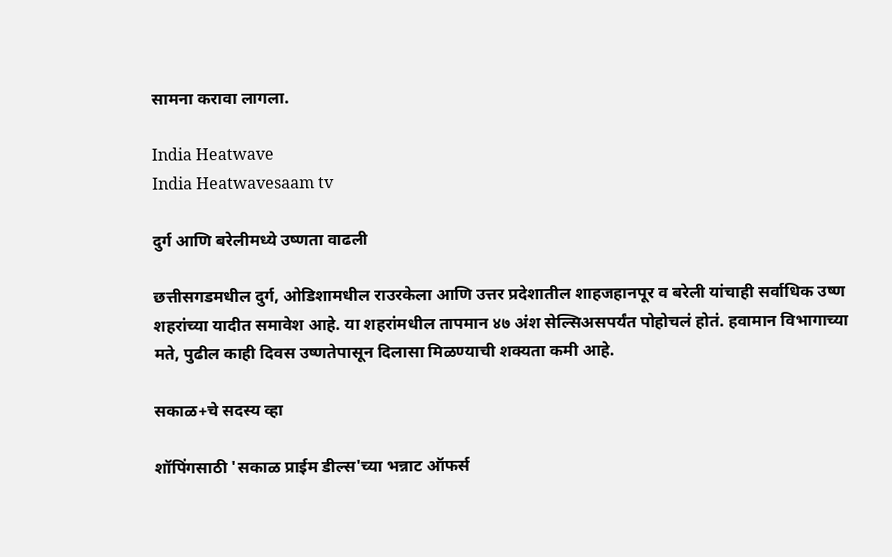सामना करावा लागला.

India Heatwave
India Heatwavesaam tv

दुर्ग आणि बरेलीमध्ये उष्णता वाढली

छत्तीसगडमधील दुर्ग, ओडिशामधील राउरकेला आणि उत्तर प्रदेशातील शाहजहानपूर व बरेली यांचाही सर्वाधिक उष्ण शहरांच्या यादीत समावेश आहे. या शहरांमधील तापमान ४७ अंश सेल्सिअसपर्यंत पोहोचलं होतं. हवामान विभागाच्या मते, पुढील काही दिवस उष्णतेपासून दिलासा मिळण्याची शक्यता कमी आहे.

सकाळ+चे सदस्य व्हा

शॉपिंगसाठी 'सकाळ प्राईम डील्स'च्या भन्नाट ऑफर्स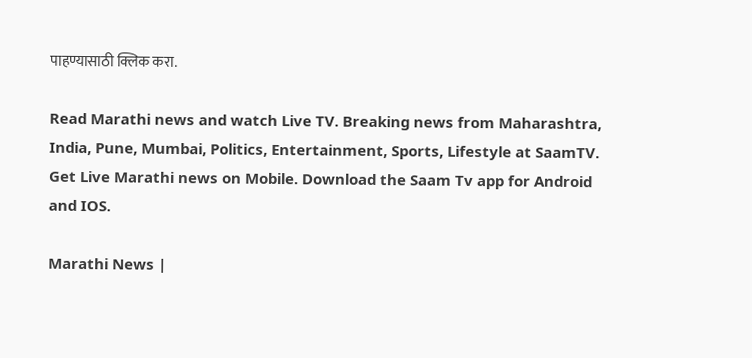पाहण्यासाठी क्लिक करा.

Read Marathi news and watch Live TV. Breaking news from Maharashtra, India, Pune, Mumbai, Politics, Entertainment, Sports, Lifestyle at SaamTV. Get Live Marathi news on Mobile. Download the Saam Tv app for Android and IOS.

Marathi News |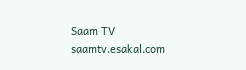Saam TV
saamtv.esakal.com